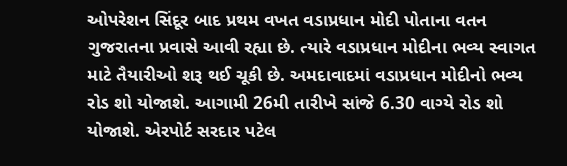ઓપરેશન સિંદૂર બાદ પ્રથમ વખત વડાપ્રધાન મોદી પોતાના વતન ગુજરાતના પ્રવાસે આવી રહ્યા છે. ત્યારે વડાપ્રધાન મોદીના ભવ્ય સ્વાગત માટે તૈયારીઓ શરૂ થઈ ચૂકી છે. અમદાવાદમાં વડાપ્રધાન મોદીનો ભવ્ય રોડ શો યોજાશે. આગામી 26મી તારીખે સાંજે 6.30 વાગ્યે રોડ શો યોજાશે. એરપોર્ટ સરદાર પટેલ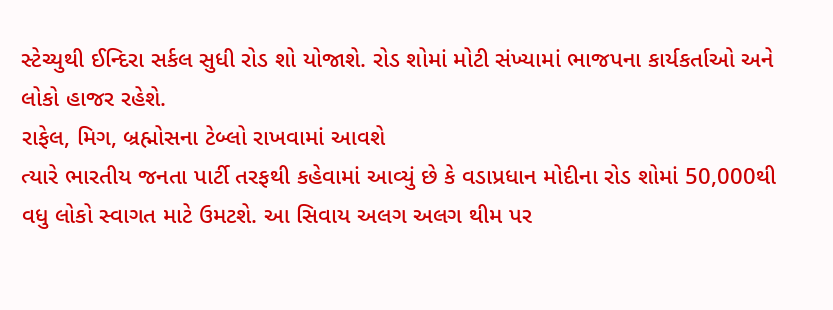સ્ટેચ્યુથી ઈન્દિરા સર્કલ સુધી રોડ શો યોજાશે. રોડ શોમાં મોટી સંખ્યામાં ભાજપના કાર્યકર્તાઓ અને લોકો હાજર રહેશે.
રાફેલ, મિગ, બ્રહ્મોસના ટેબ્લો રાખવામાં આવશે
ત્યારે ભારતીય જનતા પાર્ટી તરફથી કહેવામાં આવ્યું છે કે વડાપ્રધાન મોદીના રોડ શોમાં 50,000થી વધુ લોકો સ્વાગત માટે ઉમટશે. આ સિવાય અલગ અલગ થીમ પર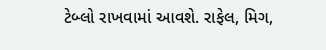ટેબ્લો રાખવામાં આવશે. રાફેલ, મિગ,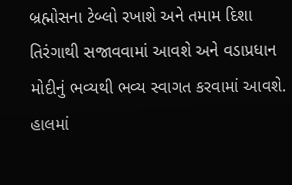બ્રહ્મોસના ટેબ્લો રખાશે અને તમામ દિશા તિરંગાથી સજાવવામાં આવશે અને વડાપ્રધાન મોદીનું ભવ્યથી ભવ્ય સ્વાગત કરવામાં આવશે. હાલમાં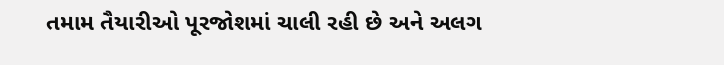તમામ તૈયારીઓ પૂરજોશમાં ચાલી રહી છે અને અલગ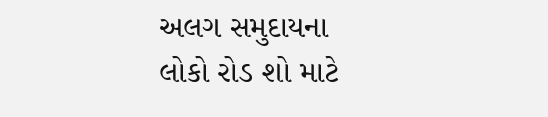અલગ સમુદાયના લોકો રોડ શો માટે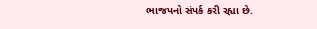ભાજપનો સંપર્ક કરી રહ્યા છે.